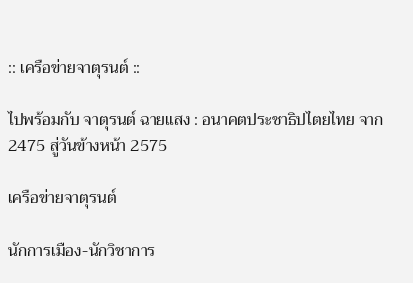:: เครือข่ายจาตุรนต์ ::

ไปพร้อมกับ จาตุรนต์ ฉายแสง : อนาคตประชาธิปไตยไทย จาก 2475 สู่วันข้างหน้า 2575

เครือข่ายจาตุรนต์

นักการเมือง-นักวิชาการ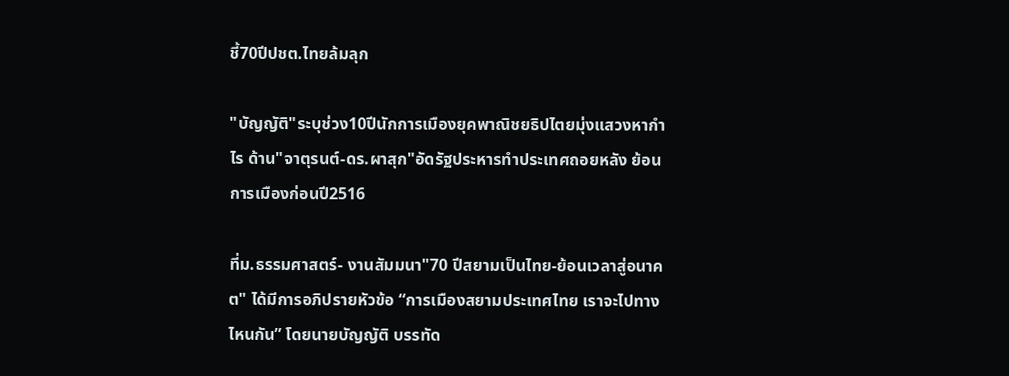ชี้70ปีปชต.ไทยล้มลุก

"บัญญัติ"ระบุช่วง10ปีนักการเมืองยุคพาณิชยธิปไตยมุ่งแสวงหากำไร ด้าน"จาตุรนต์-ดร.ผาสุก"อัดรัฐประหารทำประเทศถอยหลัง ย้อนการเมืองก่อนปี2516

ที่ม.ธรรมศาสตร์- งานสัมมนา"70 ปีสยามเป็นไทย-ย้อนเวลาสู่อนาคต" ได้มีการอภิปรายหัวข้อ “การเมืองสยามประเทศไทย เราจะไปทางไหนกัน” โดยนายบัญญัติ บรรทัด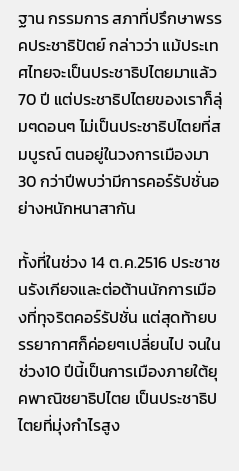ฐาน กรรมการ สภาที่ปรึกษาพรรคประชาธิปัตย์ กล่าวว่า แม้ประเทศไทยจะเป็นประชาธิปไตยมาแล้ว 70 ปี แต่ประชาธิปไตยของเราก็ลุ่มๆดอนๆ ไม่เป็นประชาธิปไตยที่สมบูรณ์ ตนอยู่ในวงการเมืองมา 30 กว่าปีพบว่ามีการคอร์รัปชั่นอย่างหนักหนาสากัน

ทั้งที่ในช่วง 14 ต.ค.2516 ประชาชนรังเกียจและต่อต้านนักการเมืองที่ทุจริตคอร์รัปชั่น แต่สุดท้ายบรรยากาศก็ค่อยๆเปลี่ยนไป จนในช่วง10 ปีนี้เป็นการเมืองภายใต้ยุคพาณิชยาธิปไตย เป็นประชาธิปไตยที่มุ่งกำไรสูง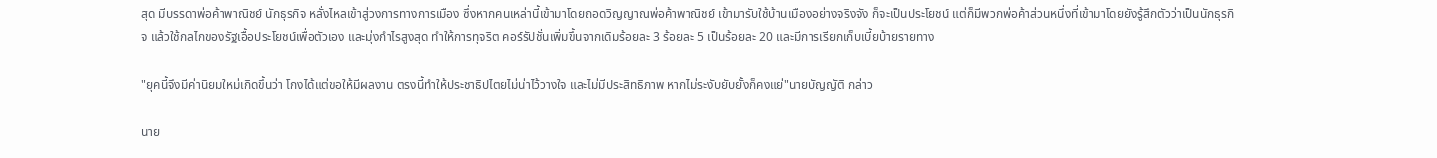สุด มีบรรดาพ่อค้าพาณิชย์ นักธุรกิจ หลั่งไหลเข้าสู่วงการทางการเมือง ซึ่งหากคนเหล่านี้เข้ามาโดยถอดวิญญาณพ่อค้าพาณิชย์ เข้ามารับใช้บ้านเมืองอย่างจริงจัง ก็จะเป็นประโยชน์ แต่ก็มีพวกพ่อค้าส่วนหนึ่งที่เข้ามาโดยยังรู้สึกตัวว่าเป็นนักธุรกิจ แล้วใช้กลไกของรัฐเอื้อประโยชน์เพื่อตัวเอง และมุ่งกำไรสูงสุด ทำให้การทุจริต คอร์รัปชั่นเพิ่มขึ้นจากเดิมร้อยละ 3 ร้อยละ 5 เป็นร้อยละ 20 และมีการเรียกเก็บเบี้ยบ้ายรายทาง

"ยุคนี้จึงมีค่านิยมใหม่เกิดขึ้นว่า โกงได้แต่ขอให้มีผลงาน ตรงนี้ทำให้ประชาธิปไตยไม่น่าไว้วางใจ และไม่มีประสิทธิภาพ หากไม่ระงับยับยั้งก็คงแย่"นายบัญญัติ กล่าว

นาย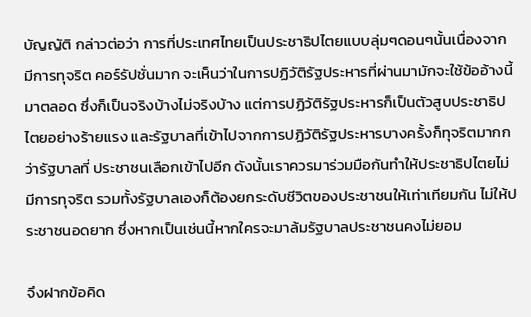บัญญัติ กล่าวต่อว่า การที่ประเทศไทยเป็นประชาธิปไตยแบบลุ่มๆดอนๆนั้นเนื่องจากมีการทุจริต คอร์รัปชั่นมาก จะเห็นว่าในการปฏิวัติรัฐประหารที่ผ่านมามักจะใช้ข้ออ้างนี้มาตลอด ซึ่งก็เป็นจริงบ้างไม่จริงบ้าง แต่การปฏิวัติรัฐประหารก็เป็นตัวสูบประชาธิปไตยอย่างร้ายแรง และรัฐบาลที่เข้าไปจากการปฏิวัติรัฐประหารบางครั้งก็ทุจริตมากกว่ารัฐบาลที่ ประชาชนเลือกเข้าไปอีก ดังนั้นเราควรมาร่วมมือกันทำให้ประชาธิปไตยไม่มีการทุจริต รวมทั้งรัฐบาลเองก็ต้องยกระดับชีวิตของประชาชนให้เท่าเทียมกัน ไม่ให้ประชาชนอดยาก ซึ่งหากเป็นเช่นนี้หากใครจะมาล้มรัฐบาลประชาชนคงไม่ยอม

จึงฝากข้อคิด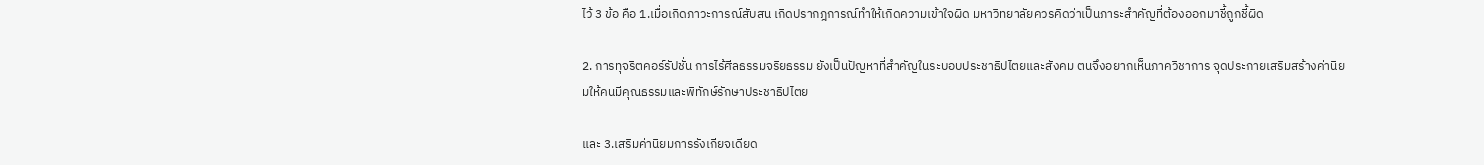ไว้ 3 ข้อ คือ 1.เมื่อเกิดภาวะการณ์สับสน เกิดปรากฎการณ์ทำให้เกิดความเข้าใจผิด มหาวิทยาลัยควรคิดว่าเป็นภาระสำคัญที่ต้องออกมาชี้ถูกชี้ผิด

2. การทุจริตคอร์รัปชั่น การไร้ศีลธรรมจริยธรรม ยังเป็นปัญหาที่สำคัญในระบอบประชาธิปไตยและสังคม ตนจึงอยากเห็นภาควิชาการ จุดประกายเสริมสร้างค่านิยมให้คนมีคุณธรรมและพิทักษ์รักษาประชาธิปไตย

และ 3.เสริมค่านิยมการรังเกียจเดียด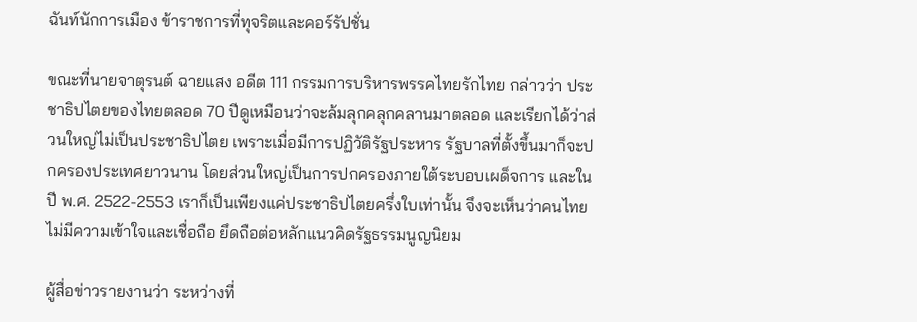ฉันท์นักการเมือง ข้าราชการที่ทุจริตและคอร์รัปชั่น

ขณะที่นายจาตุรนต์ ฉายแสง อดีต 111 กรรมการบริหารพรรคไทยรักไทย กล่าวว่า ประชาธิปไตยของไทยตลอด 70 ปีดูเหมือนว่าจะล้มลุกคลุกคลานมาตลอด และเรียกได้ว่าส่วนใหญ่ไม่เป็นประชาธิปไตย เพราะเมื่อมีการปฏิวัติรัฐประหาร รัฐบาลที่ตั้งขึ้นมาก็จะปกครองประเทศยาวนาน โดยส่วนใหญ่เป็นการปกครองภายใต้ระบอบเผด็จการ และในปี พ.ศ. 2522-2553 เราก็เป็นเพียงแค่ประชาธิปไตยครึ่งใบเท่านั้น จึงจะเห็นว่าคนไทยไม่มีความเข้าใจและเชื่อถือ ยึดถือต่อหลักแนวคิดรัฐธรรมนูญนิยม

ผู้สื่อข่าวรายงานว่า ระหว่างที่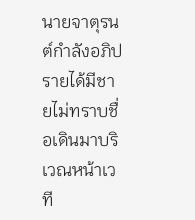นายจาตุรนต์กำลังอภิปรายได้มีชายไม่ทราบชื่อเดินมาบริเวณหน้าเวที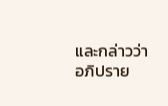และกล่าวว่า อภิปราย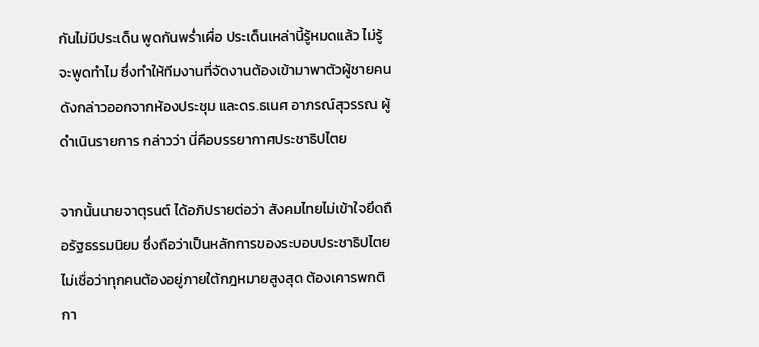กันไม่มีประเด็น พูดกันพร่ำเผื่อ ประเด็นเหล่านี้รู้หมดแล้ว ไม่รู้จะพูดทำไม ซึ่งทำให้ทีมงานที่จัดงานต้องเข้ามาพาตัวผู้ชายคนดังกล่าวออกจากห้องประชุม และดร.ธเนศ อาภรณ์สุวรรณ ผู้ดำเนินรายการ กล่าวว่า นี่คือบรรยากาศประชาธิปไตย

จากนั้นนายจาตุรนต์ ได้อภิปรายต่อว่า สังคมไทยไม่เข้าใจยึดถือรัฐธรรมนิยม ซึ่งถือว่าเป็นหลักการของระบอบประชาธิปไตย ไม่เชื่อว่าทุกคนต้องอยู่ภายใต้กฎหมายสูงสุด ต้องเคารพกติกา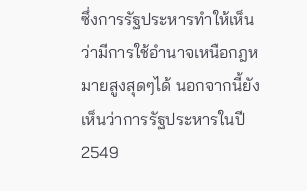ซึ่งการรัฐประหารทำให้เห็นว่ามีการใช้อำนาจเหนือกฎหมายสูงสุดๆได้ นอกจากนี้ยังเห็นว่าการรัฐประหารในปี 2549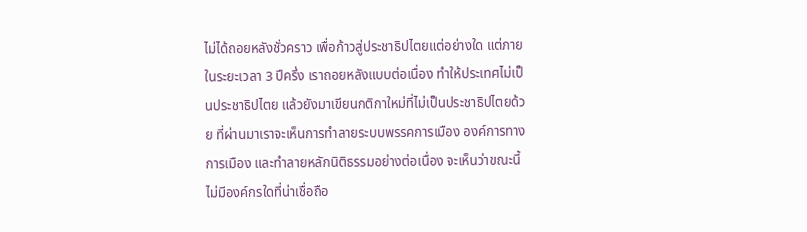ไม่ได้ถอยหลังชั่วคราว เพื่อก้าวสู่ประชาธิปไตยแต่อย่างใด แต่ภายในระยะเวลา 3 ปีครึ่ง เราถอยหลังแบบต่อเนื่อง ทำให้ประเทศไม่เป็นประชาธิปไตย แล้วยังมาเขียนกติกาใหม่ที่ไม่เป็นประชาธิปไตยด้วย ที่ผ่านมาเราจะเห็นการทำลายระบบพรรคการเมือง องค์การทางการเมือง และทำลายหลักนิติธรรมอย่างต่อเนื่อง จะเห็นว่าขณะนี้ไม่มีองค์กรใดที่น่าเชื่อถือ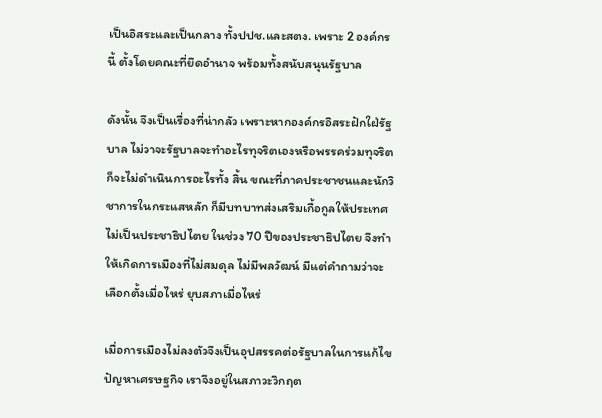เป็นอิสระและเป็นกลาง ทั้งปปช.และสตง. เพราะ 2 องค์กรนี้ ตั้งโดยคณะที่ยึดอำนาจ พร้อมทั้งสนับสนุนรัฐบาล

ดังนั้น จึงเป็นเรื่องที่น่ากลัว เพราะหากองค์กรอิสระฝักใฝ่รัฐบาล ไม่วาจะรัฐบาลจะทำอะไรทุจริตเองหรือพรรคร่วมทุจริตก็จะไม่ดำเนินการอะไรทั้ง สิ้น ขณะที่ภาคประชาชนและนักวิชาการในกระแสหลัก ก็มีบทบาทส่งเสริมเกื้อกูลให้ประเทศไม่เป็นประชาธิปไตย ในช่วง 70 ปีของประชาธิปไตย จึงทำให้เกิดการเมืองที่ไม่สมดุล ไม่มีพลวัฒน์ มีแต่คำถามว่าจะเลือกตั้งเมื่อไหร่ ยุบสภาเมื่อไหร่

เมื่อการเมืองไม่ลงตัวจึงเป็นอุปสรรคต่อรัฐบาลในการแก้ไขปัญหาเศรษฐกิจ เราจึงอยู่ในสภาวะวิกฤต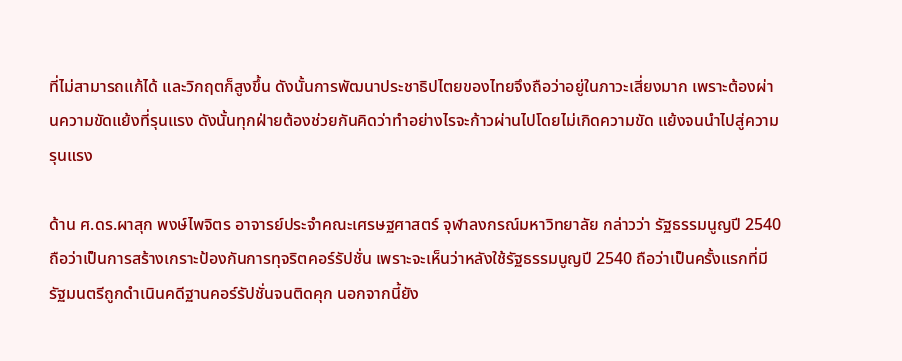ที่ไม่สามารถแก้ได้ และวิกฤตก็สูงขึ้น ดังนั้นการพัฒนาประชาธิปไตยของไทยจึงถือว่าอยู่ในภาวะเสี่ยงมาก เพราะต้องผ่านความขัดแย้งที่รุนแรง ดังนั้นทุกฝ่ายต้องช่วยกันคิดว่าทำอย่างไรจะก้าวผ่านไปโดยไม่เกิดความขัด แย้งจนนำไปสู่ความรุนแรง

ด้าน ศ.ดร.ผาสุก พงษ์ไพจิตร อาจารย์ประจำคณะเศรษฐศาสตร์ จุฬาลงกรณ์มหาวิทยาลัย กล่าวว่า รัฐธรรมนูญปี 2540 ถือว่าเป็นการสร้างเกราะป้องกันการทุจริตคอร์รัปชั่น เพราะจะเห็นว่าหลังใช้รัฐธรรมนูญปี 2540 ถือว่าเป็นครั้งแรกที่มีรัฐมนตรีถูกดำเนินคดีฐานคอร์รัปชั่นจนติดคุก นอกจากนี้ยัง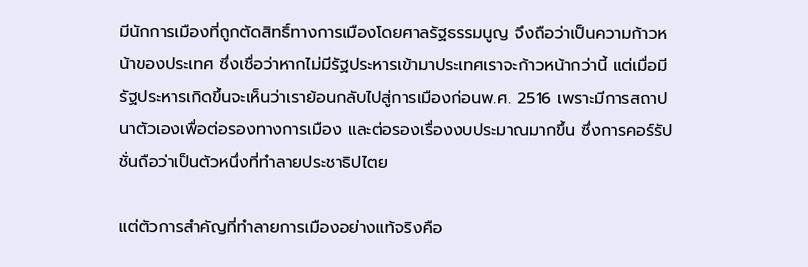มีนักการเมืองที่ถูกตัดสิทธิ์ทางการเมืองโดยศาลรัฐธรรมนูญ จึงถือว่าเป็นความก้าวหน้าของประเทศ ซึ่งเชื่อว่าหากไม่มีรัฐประหารเข้ามาประเทศเราจะก้าวหน้ากว่านี้ แต่เมื่อมีรัฐประหารเกิดขึ้นจะเห็นว่าเราย้อนกลับไปสู่การเมืองก่อนพ.ศ. 2516 เพราะมีการสถาปนาตัวเองเพื่อต่อรองทางการเมือง และต่อรองเรื่องงบประมาณมากขึ้น ซึ่งการคอร์รัปชั่นถือว่าเป็นตัวหนึ่งที่ทำลายประชาธิปไตย

แต่ตัวการสำคัญที่ทำลายการเมืองอย่างแท้จริงคือ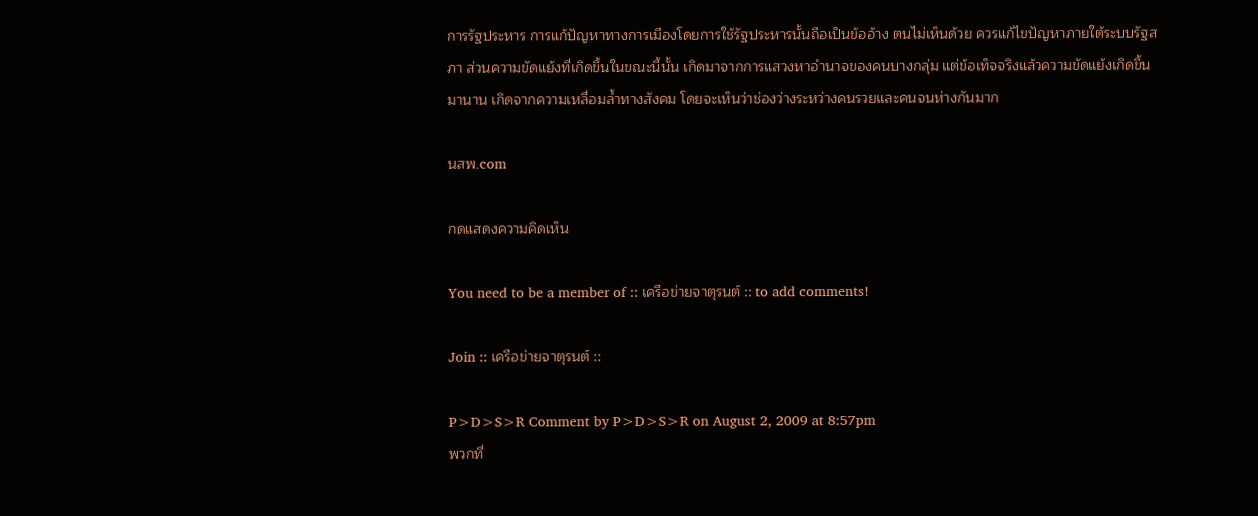การรัฐประหาร การแก้ปัญหาทางการเมืองโดยการใช้รัฐประหารนั้นถือเป็นข้ออ้าง ตนไม่เห็นด้วย ควรแก้ไขปัญหาภายใต้ระบบรัฐสภา ส่วนความขัดแย้งที่เกิดขึ้นในขณะนี้นั้น เกิดมาจากการแสวงหาอำนาจของคนบางกลุ่ม แต่ข้อเท็จจริงแล้วความขัดแย้งเกิดขึ้นมานาน เกิดจากความเหลื่อมล้ำทางสังคม โดยจะเห็นว่าช่องว่างระหว่างคนรวยและคนจนห่างกันมาก

นสพ.com

กดแสดงความคิดเห็น

You need to be a member of :: เครือข่ายจาตุรนต์ :: to add comments!

Join :: เครือข่ายจาตุรนต์ ::

P>D>S>R Comment by P>D>S>R on August 2, 2009 at 8:57pm
พวกที่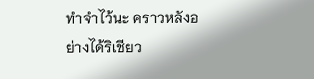ทำจำไว้นะ คราวหลังอย่างได้ริเชียว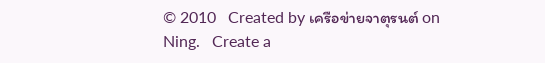© 2010   Created by เครือข่ายจาตุรนต์ on Ning.   Create a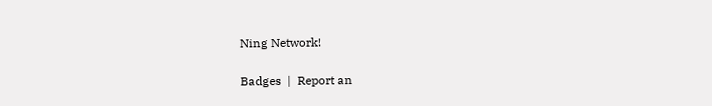Ning Network!

Badges  |  Report an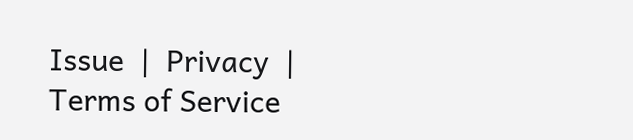Issue  |  Privacy  |  Terms of Service